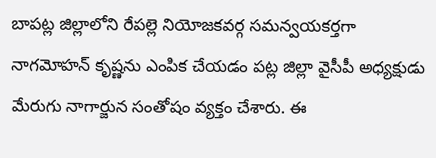బాపట్ల జిల్లాలోని రేపల్లె నియోజకవర్గ సమన్వయకర్తగా నాగమోహన్ కృష్ణను ఎంపిక చేయడం పట్ల జిల్లా వైసీపీ అధ్యక్షుడు మేరుగు నాగార్జున సంతోషం వ్యక్తం చేశారు. ఈ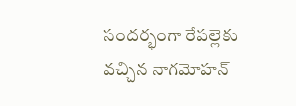సందర్భంగా రేపల్లెకు వచ్చిన నాగమోహన్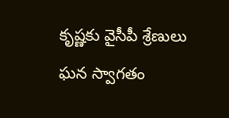కృష్ణకు వైసీపీ శ్రేణులు ఘన స్వాగతం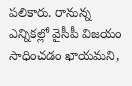పలికారు. రానున్న ఎన్నికల్లో వైసీపీ విజయం సాధించడం ఖాయమని,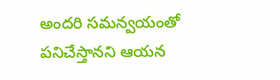అందరి సమన్వయంతో పనిచేస్తానని ఆయన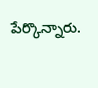పేర్కొన్నారు.